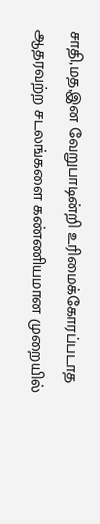சாதி,மத,இன வேறுபாடின்றி உரிமைக்கோரப்படாத ஆதரவற்ற சடலங்களை கண்ணியமான முறையில்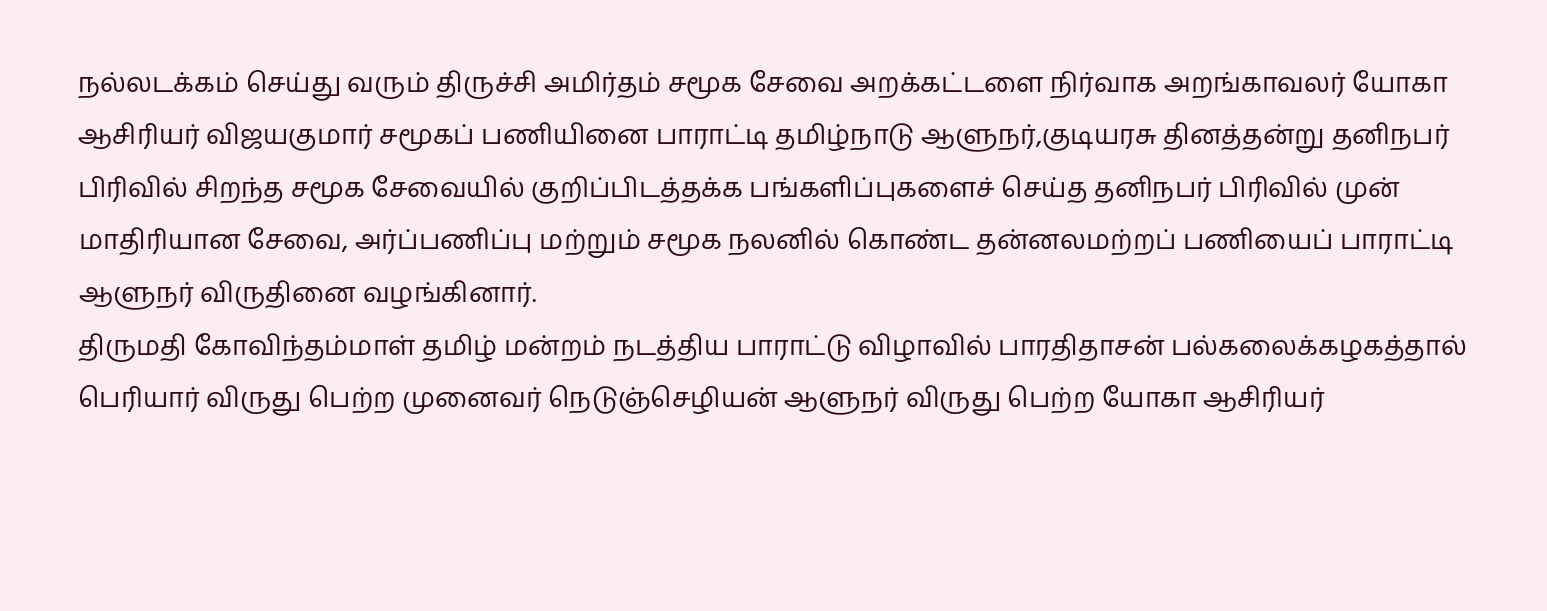நல்லடக்கம் செய்து வரும் திருச்சி அமிர்தம் சமூக சேவை அறக்கட்டளை நிர்வாக அறங்காவலர் யோகா ஆசிரியர் விஜயகுமார் சமூகப் பணியினை பாராட்டி தமிழ்நாடு ஆளுநர்,குடியரசு தினத்தன்று தனிநபர் பிரிவில் சிறந்த சமூக சேவையில் குறிப்பிடத்தக்க பங்களிப்புகளைச் செய்த தனிநபர் பிரிவில் முன் மாதிரியான சேவை, அர்ப்பணிப்பு மற்றும் சமூக நலனில் கொண்ட தன்னலமற்றப் பணியைப் பாராட்டி ஆளுநர் விருதினை வழங்கினார்.
திருமதி கோவிந்தம்மாள் தமிழ் மன்றம் நடத்திய பாராட்டு விழாவில் பாரதிதாசன் பல்கலைக்கழகத்தால் பெரியார் விருது பெற்ற முனைவர் நெடுஞ்செழியன் ஆளுநர் விருது பெற்ற யோகா ஆசிரியர்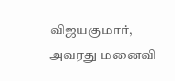விஜயகுமார், அவரது மனைவி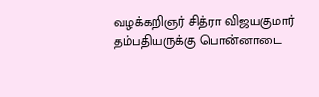வழக்கறிஞர் சித்ரா விஜயகுமார் தம்பதியருக்கு பொன்னாடை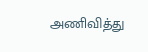அணிவித்து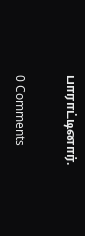பாராட்டினார்.

0 Comments